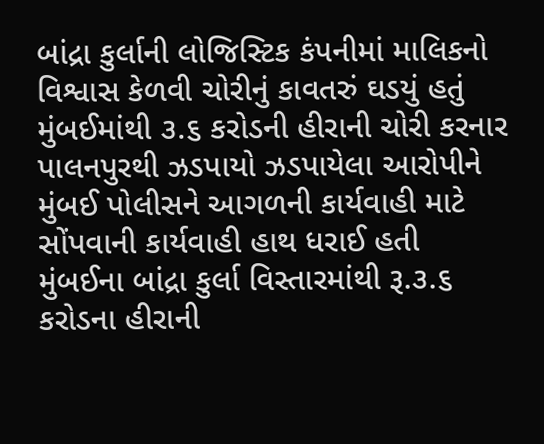બાંદ્રા કુર્લાની લોજિસ્ટિક કંપનીમાં માલિકનો વિશ્વાસ કેળવી ચોરીનું કાવતરું ઘડયું હતું મુંબઈમાંથી ૩.૬ કરોડની હીરાની ચોરી કરનાર પાલનપુરથી ઝડપાયો ઝડપાયેલા આરોપીને મુંબઈ પોલીસને આગળની કાર્યવાહી માટે સોંપવાની કાર્યવાહી હાથ ધરાઈ હતી
મુંબઈના બાંદ્રા કુર્લા વિસ્તારમાંથી રૂ.૩.૬ કરોડના હીરાની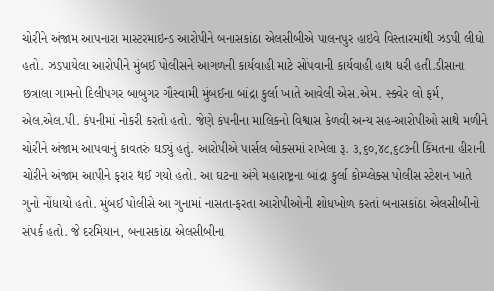ચોરીને અંજામ આપનારા માસ્ટરમાઇન્ડ આરોપીને બનાસકાંઠા એલસીબીએ પાલનપુર હાઇવે વિસ્તારમાંથી ઝડપી લીધો હતો. ઝડપાયેલા આરોપીને મુંબઈ પોલીસને આગળની કાર્યવાહી માટે સોંપવાની કાર્યવાહી હાથ ધરી હતી.ડીસાના છત્રાલા ગામનો દિલીપગર બાબુગર ગૌસ્વામી મુંબઈના બાંદ્રા કુર્લા ખાતે આવેલી એસ.એમ. સ્ક્વેર લો ફર્મ, એલ.એલ.પી. કંપનીમાં નોકરી કરતો હતો. જેણે કંપનીના માલિકનો વિશ્વાસ કેળવી અન્ય સહ-આરોપીઓ સાથે મળીને ચોરીને અંજામ આપવાનું કાવતરું ઘડ્યું હતું. આરોપીએ પાર્સલ બોક્સમાં રાખેલા રૂ. ૩,૬૦,૪૮,૬૮૩ની કિંમતના હીરાની ચોરીને અંજામ આપીને ફરાર થઈ ગયો હતો. આ ઘટના અંગે મહારાષ્ટ્રના બાંદ્રા કુર્લા કોમ્પ્લેક્સ પોલીસ સ્ટેશન ખાતે ગુનો નોંધાયો હતો. મુંબઈ પોલીસે આ ગુનામાં નાસતા-ફરતા આરોપીઓની શોધખોળ કરતાં બનાસકાંઠા એલસીબીનો સંપર્ક હતો. જે દરમિયાન, બનાસકાંઠા એલસીબીના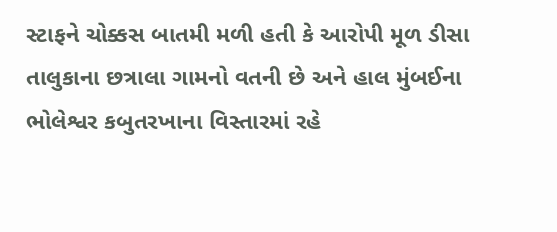સ્ટાફને ચોક્કસ બાતમી મળી હતી કે આરોપી મૂળ ડીસા તાલુકાના છત્રાલા ગામનો વતની છે અને હાલ મુંબઈના ભોલેશ્વર કબુતરખાના વિસ્તારમાં રહે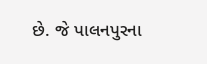છે. જે પાલનપુરના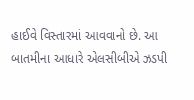હાઈવે વિસ્તારમાં આવવાનો છે. આ બાતમીના આધારે એલસીબીએ ઝડપી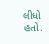લીધો હતો.